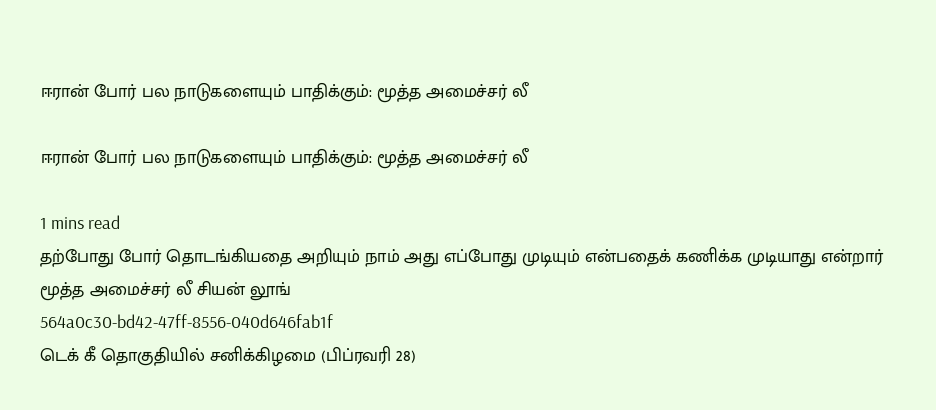ஈரான் போர் பல நாடுகளையும் பாதிக்கும்: மூத்த அமைச்சர் லீ

ஈரான் போர் பல நாடுகளையும் பாதிக்கும்: மூத்த அமைச்சர் லீ

1 mins read
தற்போது போர் தொடங்கியதை அறியும் நாம் அது எப்போது முடியும் என்பதைக் கணிக்க முடியாது என்றார் மூத்த அமைச்சர் லீ சியன் லூங்
564a0c30-bd42-47ff-8556-040d646fab1f
டெக் கீ தொகுதியில் சனிக்கிழமை (பிப்ரவரி 28)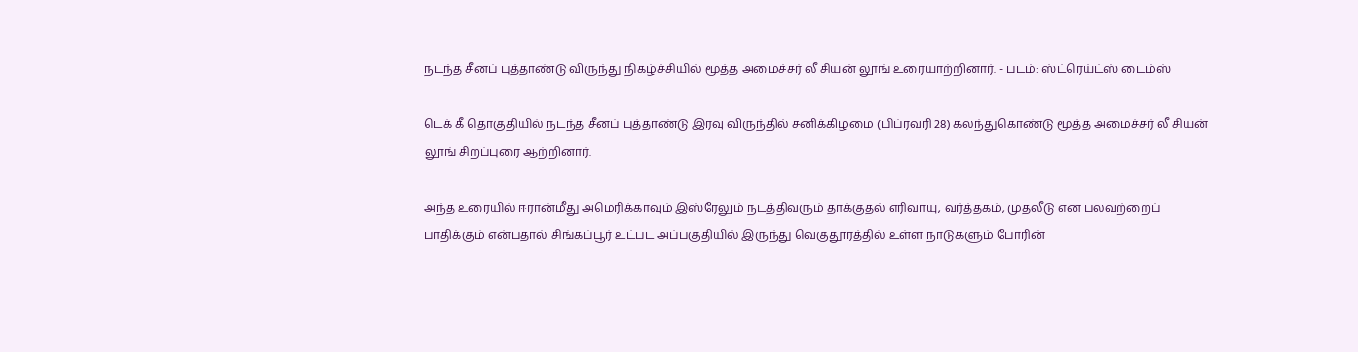நடந்த சீனப் புத்தாண்டு விருந்து நிகழ்ச்சியில் மூத்த அமைச்சர் லீ சியன் லூங் உரையாற்றினார். - படம்: ஸ்ட்ரெய்ட்ஸ் டைம்ஸ்

டெக் கீ தொகுதியில் நடந்த சீனப் புத்தாண்டு இரவு விருந்தில் சனிக்கிழமை (பிப்ரவரி 28) கலந்துகொண்டு மூத்த அமைச்சர் லீ சியன் லூங் சிறப்புரை ஆற்றினார்.

அந்த உரையில் ஈரான்மீது அமெரிக்காவும் இஸ்ரேலும் நடத்திவரும் தாக்குதல் எரிவாயு, வர்த்தகம், முதலீடு என பலவற்றைப் பாதிக்கும் என்பதால் சிங்கப்பூர் உட்பட அப்பகுதியில் இருந்து வெகுதூரத்தில் உள்ள நாடுகளும் போரின்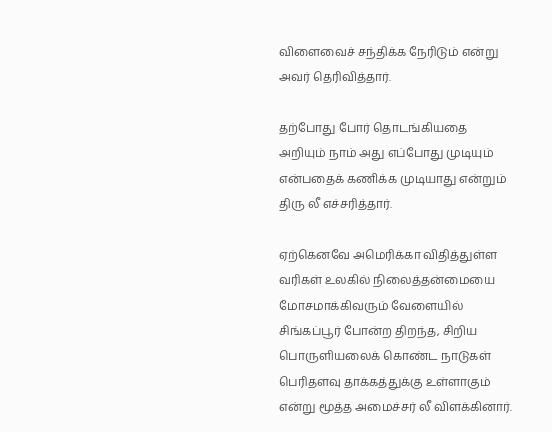விளைவைச் சந்திக்க நேரிடும் என்று அவர் தெரிவித்தார்.

தற்போது போர் தொடங்கியதை அறியும் நாம் அது எப்போது முடியும் என்பதைக் கணிக்க முடியாது என்றும் திரு லீ எச்சரித்தார்.

ஏற்கெனவே அமெரிக்கா விதித்துள்ள வரிகள் உலகில் நிலைத்தன்மையை மோசமாக்கிவரும் வேளையில் சிங்கப்பூர் போன்ற திறந்த, சிறிய பொருளியலைக் கொண்ட நாடுகள் பெரிதளவு தாக்கத்துக்கு உள்ளாகும் என்று மூத்த அமைச்சர் லீ விளக்கினார்.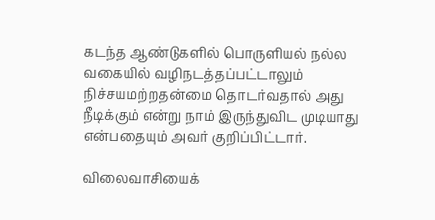கடந்த ஆண்டுகளில் பொருளியல் நல்ல வகையில் வழிநடத்தப்பட்டாலும் நிச்சயமற்றதன்மை தொடர்வதால் அது நீடிக்கும் என்று நாம் இருந்துவிட முடியாது என்பதையும் அவர் குறிப்பிட்டார்.

விலைவாசியைக்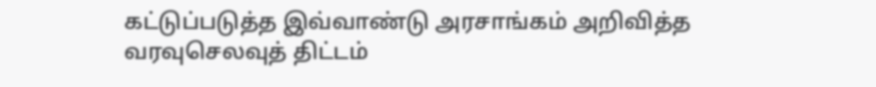கட்டுப்படுத்த இவ்வாண்டு அரசாங்கம் அறிவித்த வரவுசெலவுத் திட்டம்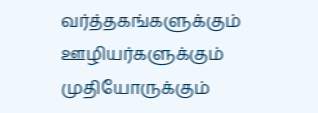வர்த்தகங்களுக்கும் ஊழியர்களுக்கும் முதியோருக்கும்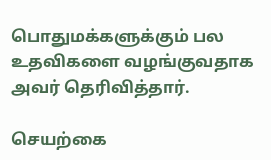பொதுமக்களுக்கும் பல உதவிகளை வழங்குவதாக அவர் தெரிவித்தார்.

செயற்கை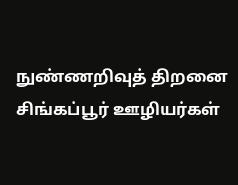நுண்ணறிவுத் திறனை சிங்கப்பூர் ஊழியர்கள்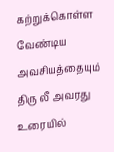கற்றுக்கொள்ள வேண்டிய அவசியத்தையும் திரு லீ அவரது உரையில்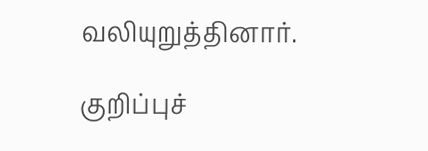வலியுறுத்தினார்.

குறிப்புச்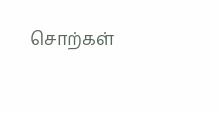சொற்கள்